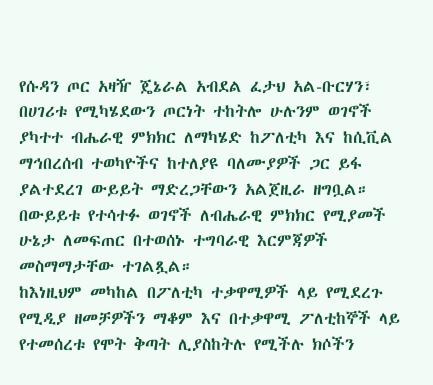የሱዳን ጦር አዛዥ ጄኔራል አብደል ፈታህ አል-ቡርሃን፣ በሀገሪቱ የሚካሄደውን ጦርነት ተከትሎ ሁሉንም ወገኖች ያካተተ ብሔራዊ ምክክር ለማካሄድ ከፖለቲካ እና ከሲቪል ማኅበረሰብ ተወካዮችና ከተለያዩ ባለሙያዎች ጋር ይፋ ያልተደረገ ውይይት ማድረጋቸውን አልጀዚራ ዘግቧል።
በውይይቱ የተሳተፉ ወገኖች ለብሔራዊ ምክክር የሚያመች ሁኔታ ለመፍጠር በተወሰኑ ተግባራዊ እርምጃዎች መስማማታቸው ተገልጿል።
ከእነዚህም መካከል በፖለቲካ ተቃዋሚዎች ላይ የሚደረጉ የሚዲያ ዘመቻዎችን ማቆም እና በተቃዋሚ ፖለቲከኞች ላይ የተመሰረቱ የሞት ቅጣት ሊያስከትሉ የሚችሉ ክሶችን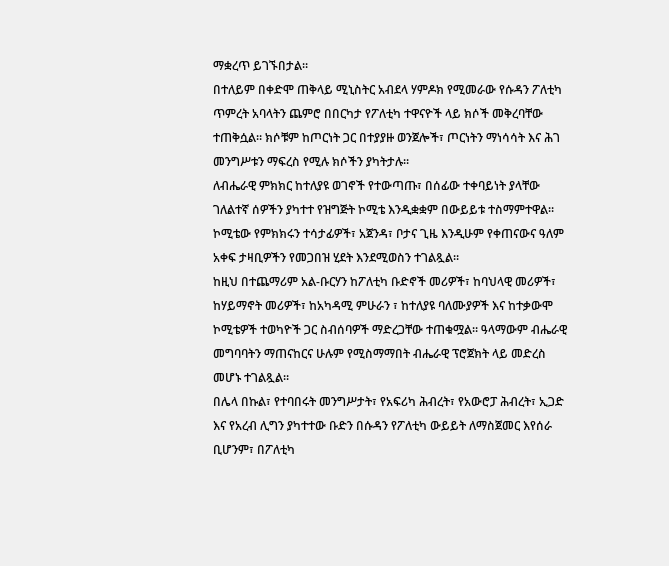ማቋረጥ ይገኙበታል።
በተለይም በቀድሞ ጠቅላይ ሚኒስትር አብደላ ሃምዶክ የሚመራው የሱዳን ፖለቲካ ጥምረት አባላትን ጨምሮ በበርካታ የፖለቲካ ተዋናዮች ላይ ክሶች መቅረባቸው ተጠቅሷል። ክሶቹም ከጦርነት ጋር በተያያዙ ወንጀሎች፣ ጦርነትን ማነሳሳት እና ሕገ መንግሥቱን ማፍረስ የሚሉ ክሶችን ያካትታሉ።
ለብሔራዊ ምክክር ከተለያዩ ወገኖች የተውጣጡ፣ በሰፊው ተቀባይነት ያላቸው ገለልተኛ ሰዎችን ያካተተ የዝግጅት ኮሚቴ እንዲቋቋም በውይይቱ ተስማምተዋል። ኮሚቴው የምክክሩን ተሳታፊዎች፣ አጀንዳ፣ ቦታና ጊዜ እንዲሁም የቀጠናውና ዓለም አቀፍ ታዛቢዎችን የመጋበዝ ሂደት እንደሚወስን ተገልጿል።
ከዚህ በተጨማሪም አል-ቡርሃን ከፖለቲካ ቡድኖች መሪዎች፣ ከባህላዊ መሪዎች፣ ከሃይማኖት መሪዎች፣ ከአካዳሚ ምሁራን ፣ ከተለያዩ ባለሙያዎች እና ከተቃውሞ ኮሚቴዎች ተወካዮች ጋር ስብሰባዎች ማድረጋቸው ተጠቁሟል። ዓላማውም ብሔራዊ መግባባትን ማጠናከርና ሁሉም የሚስማማበት ብሔራዊ ፕሮጀክት ላይ መድረስ መሆኑ ተገልጿል።
በሌላ በኩል፣ የተባበሩት መንግሥታት፣ የአፍሪካ ሕብረት፣ የአውሮፓ ሕብረት፣ ኢጋድ እና የአረብ ሊግን ያካተተው ቡድን በሱዳን የፖለቲካ ውይይት ለማስጀመር እየሰራ ቢሆንም፣ በፖለቲካ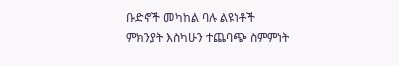ቡድኖች መካከል ባሉ ልዩነቶች ምክንያት እስካሁን ተጨባጭ ስምምነት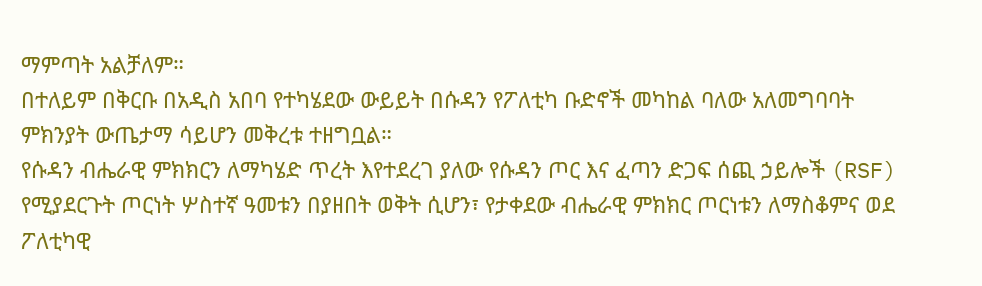ማምጣት አልቻለም።
በተለይም በቅርቡ በአዲስ አበባ የተካሄደው ውይይት በሱዳን የፖለቲካ ቡድኖች መካከል ባለው አለመግባባት ምክንያት ውጤታማ ሳይሆን መቅረቱ ተዘግቧል።
የሱዳን ብሔራዊ ምክክርን ለማካሄድ ጥረት እየተደረገ ያለው የሱዳን ጦር እና ፈጣን ድጋፍ ሰጪ ኃይሎች (RSF) የሚያደርጉት ጦርነት ሦስተኛ ዓመቱን በያዘበት ወቅት ሲሆን፣ የታቀደው ብሔራዊ ምክክር ጦርነቱን ለማስቆምና ወደ ፖለቲካዊ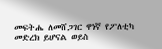መፍትሔ ለመሸጋገር ዋነኛ የፖለቲካ መድረክ ይሆናል ወይስ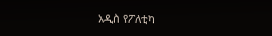አዲስ የፖለቲካ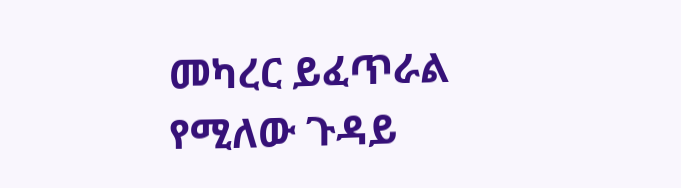መካረር ይፈጥራል የሚለው ጉዳይ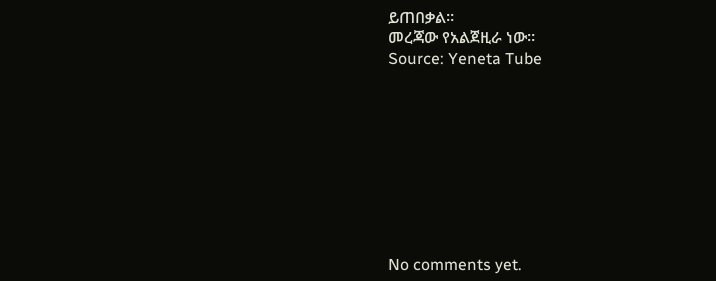ይጠበቃል።
መረጃው የአልጀዚራ ነው።
Source: Yeneta Tube









No comments yet.